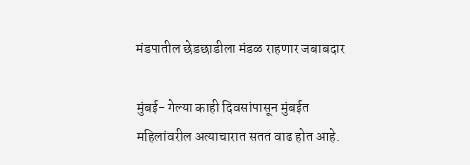मंडपातील छेडछाडीला मंडळ राहणार जबाबदार

मुंबई- गेल्या काही दिवसांपासून मुंबईत महिलांवरील अत्याचारात सतत वाढ होत आहे.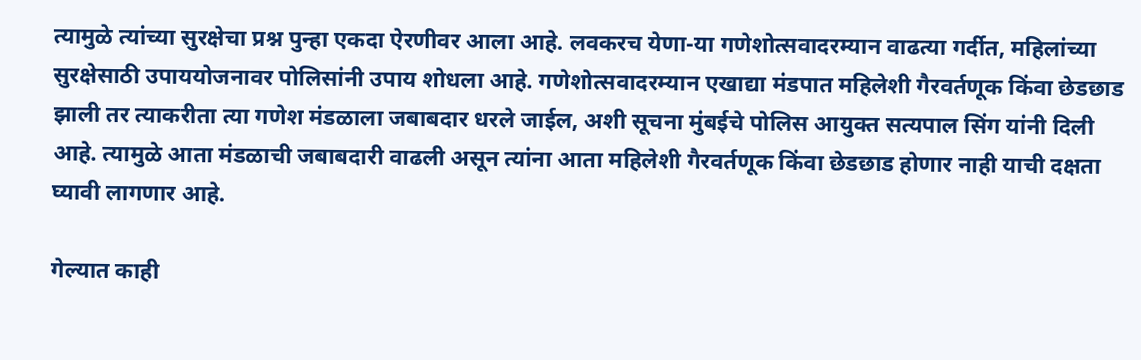त्यामुळे त्यांच्या सुरक्षेचा प्रश्न पुन्हा एकदा ऐरणीवर आला आहे. लवकरच येणा-या गणेशोत्सवादरम्यान वाढत्या गर्दीत, महिलांच्या सुरक्षेसाठी उपाययोजनावर पोलिसांनी उपाय शोधला आहे. गणेशोत्सवादरम्यान एखाद्या मंडपात महिलेशी गैरवर्तणूक किंवा छेडछाड झाली तर त्याकरीता त्या गणेश मंडळाला जबाबदार धरले जाईल, अशी सूचना मुंबईचे पोलिस आयुक्त सत्यपाल सिंग यांनी दिली आहे. त्यामुळे आता मंडळाची जबाबदारी वाढली असून त्यांना आता महिलेशी गैरवर्तणूक किंवा छेडछाड होणार नाही याची दक्षता घ्यावी लागणार आहे.

गेल्यात काही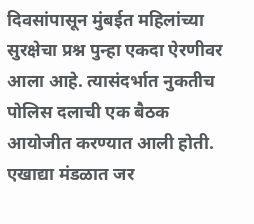दिवसांपासून मुंबईत महिलांच्या सुरक्षेचा प्रश्न पुन्हा एकदा ऐरणीवर आला आहे. त्यासंदर्भात नुकतीच पोलिस दलाची एक बैठक आयोजीत करण्यात आली होती. एखाद्या मंडळात जर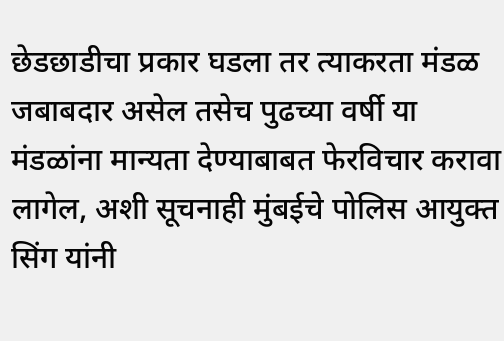छेडछाडीचा प्रकार घडला तर त्याकरता मंडळ जबाबदार असेल तसेच पुढच्या वर्षी या मंडळांना मान्यता देण्याबाबत फेरविचार करावा लागेल, अशी सूचनाही मुंबईचे पोलिस आयुक्त सिंग यांनी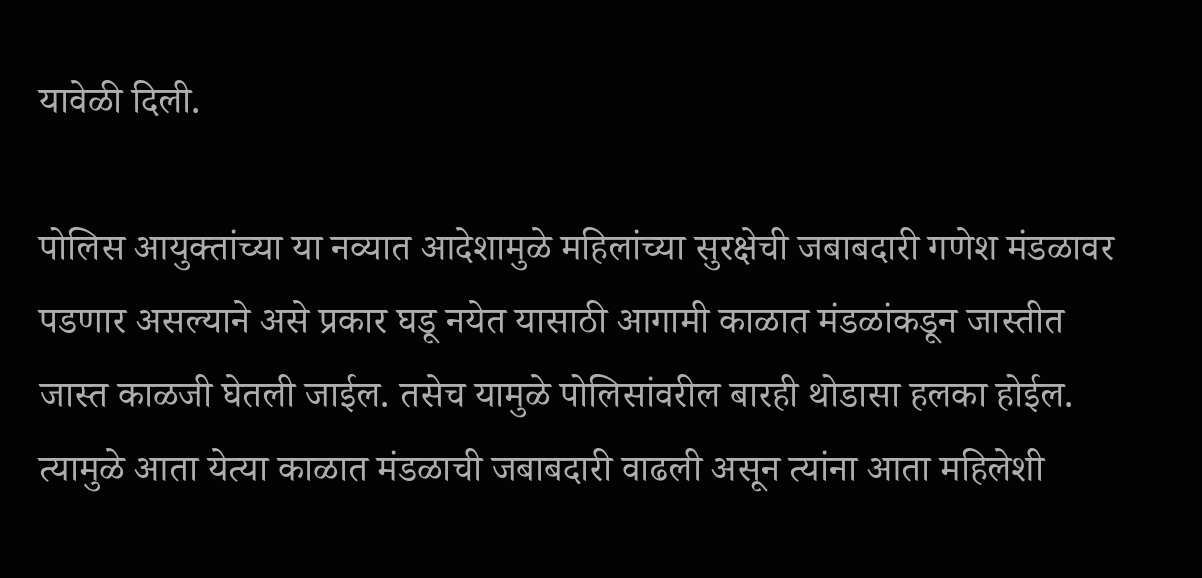यावेळी दिली.

पोलिस आयुक्तांच्या या नव्यात आदेशामुळे महिलांच्या सुरक्षेची जबाबदारी गणेश मंडळावर पडणार असल्याने असे प्रकार घडू नयेत यासाठी आगामी काळात मंडळांकडून जास्तीत जास्त काळजी घेतली जाईल. तसेच यामुळे पोलिसांवरील बारही थोडासा हलका होईल. त्यामुळे आता येत्या काळात मंडळाची जबाबदारी वाढली असून त्यांना आता महिलेशी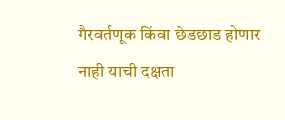गैरवर्तणूक किंवा छेडछाड होणार नाही याची दक्षता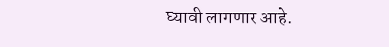घ्यावी लागणार आहे.